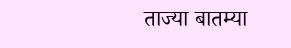ताज्या बातम्या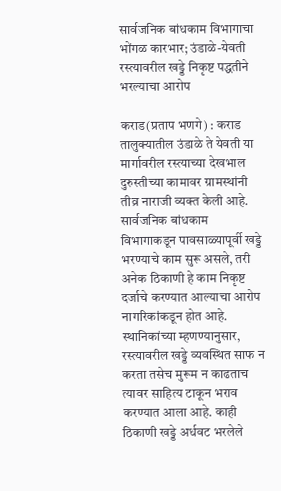सार्वजनिक बांधकाम विभागाचा भोंगळ कारभार; उंडाळे-येवती रस्त्यावरील खड्डे निकृष्ट पद्धतीने भरल्याचा आरोप

कराड(प्रताप भणगे) : कराड तालुक्यातील उंडाळे ते येवती या मार्गावरील रस्त्याच्या देखभाल दुरुस्तीच्या कामावर ग्रामस्थांनी तीव्र नाराजी व्यक्त केली आहे. सार्वजनिक बांधकाम विभागाकडून पावसाळ्यापूर्वी खड्डे भरण्याचे काम सुरू असले, तरी अनेक ठिकाणी हे काम निकृष्ट दर्जाचे करण्यात आल्याचा आरोप नागरिकांकडून होत आहे.
स्थानिकांच्या म्हणण्यानुसार, रस्त्यावरील खड्डे व्यवस्थित साफ न करता तसेच मुरूम न काढताच त्यावर साहित्य टाकून भराव करण्यात आला आहे. काही ठिकाणी खड्डे अर्धवट भरलेले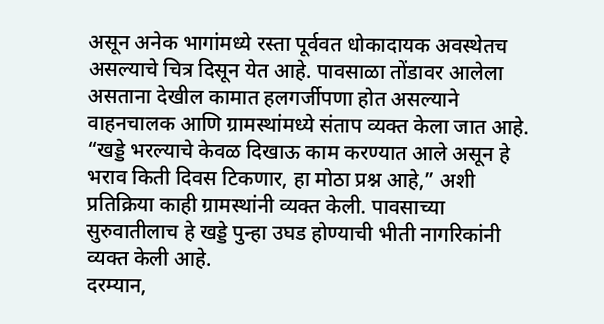असून अनेक भागांमध्ये रस्ता पूर्ववत धोकादायक अवस्थेतच असल्याचे चित्र दिसून येत आहे. पावसाळा तोंडावर आलेला असताना देखील कामात हलगर्जीपणा होत असल्याने वाहनचालक आणि ग्रामस्थांमध्ये संताप व्यक्त केला जात आहे.
“खड्डे भरल्याचे केवळ दिखाऊ काम करण्यात आले असून हे भराव किती दिवस टिकणार, हा मोठा प्रश्न आहे,” अशी प्रतिक्रिया काही ग्रामस्थांनी व्यक्त केली. पावसाच्या सुरुवातीलाच हे खड्डे पुन्हा उघड होण्याची भीती नागरिकांनी व्यक्त केली आहे.
दरम्यान,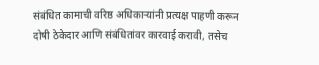संबंधित कामाची वरिष्ठ अधिकाऱ्यांनी प्रत्यक्ष पाहणी करून दोषी ठेकेदार आणि संबंधितांवर कारवाई करावी, तसेच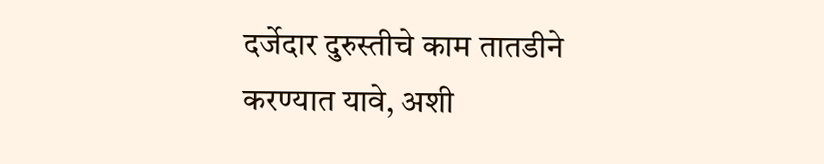दर्जेदार दुरुस्तीचे काम तातडीने करण्यात यावे, अशी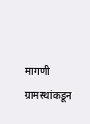मागणी ग्रामस्थांकडून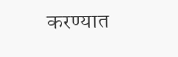करण्यात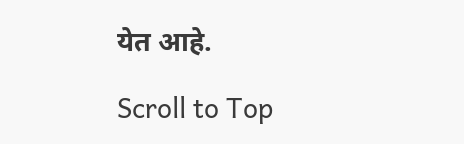येत आहे.

Scroll to Top